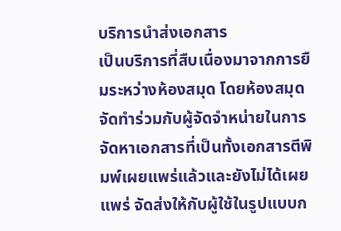บริการนำส่งเอกสาร
เป็นบริการที่สืบเนื่องมาจากการยืมระหว่างห้องสมุด โดยห้องสมุดจัดทำร่วมกับผู้จัดจำหน่ายในการจัดหาเอกสารที่เป็นทั้งเอกสารตีพิมพ์เผยแพร่แล้วและยังไม่ได้เผยแพร่ จัดส่งให้กับผู้ใช้ในรูปแบบก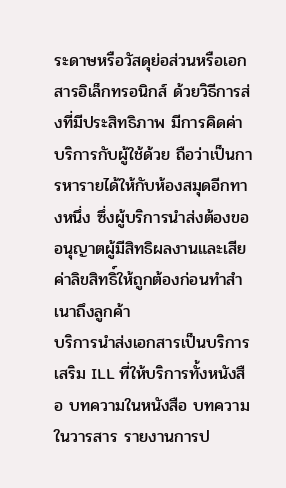ระดาษหรือวัสดุย่อส่วนหรือเอกสารอิเล็กทรอนิกส์ ด้วยวิธีการส่งที่มีประสิทธิภาพ มีการคิดค่าบริการกับผู้ใช้ด้วย ถือว่าเป็นการหารายได้ให้กับห้องสมุดอีกทางหนึ่ง ซึ่งผู้บริการนำส่งต้องขออนุญาตผู้มีสิทธิผลงานและเสียค่าลิขสิทธิ์ให้ถูกต้องก่อนทำสำเนาถึงลูกค้า
บริการนำส่งเอกสารเป็นบริการเสริม ILL ที่ให้บริการทั้งหนังสือ บทความในหนังสือ บทความในวารสาร รายงานการป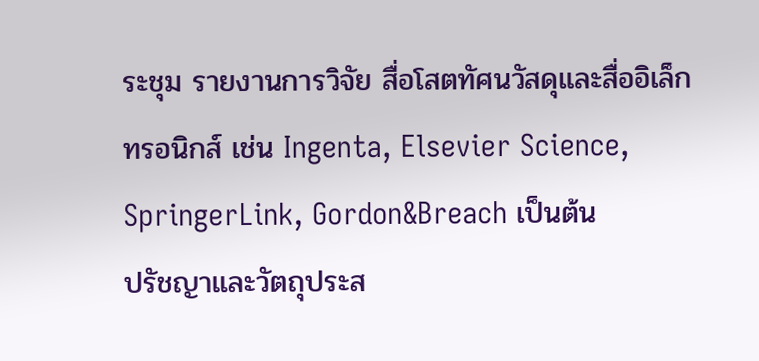ระชุม รายงานการวิจัย สื่อโสตทัศนวัสดุและสื่ออิเล็กทรอนิกส์ เช่น Ingenta, Elsevier Science, SpringerLink, Gordon&Breach เป็นต้น
ปรัชญาและวัตถุประส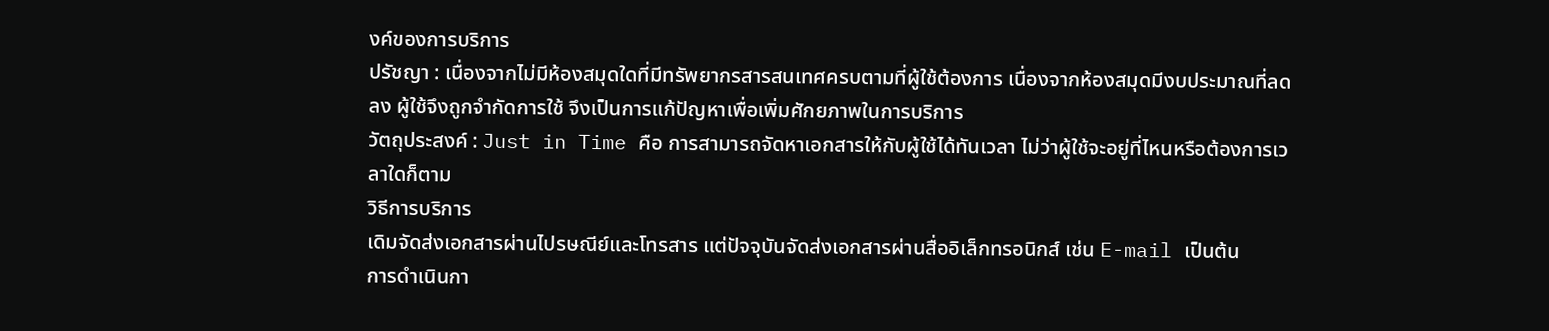งค์ของการบริการ
ปรัชญา : เนื่องจากไม่มีห้องสมุดใดที่มีทรัพยากรสารสนเทศครบตามที่ผู้ใช้ต้องการ เนื่องจากห้องสมุดมีงบประมาณที่ลดลง ผู้ใช้จึงถูกจำกัดการใช้ จึงเป็นการแก้ปัญหาเพื่อเพิ่มศักยภาพในการบริการ
วัตถุประสงค์ : Just in Time คือ การสามารถจัดหาเอกสารให้กับผู้ใช้ได้ทันเวลา ไม่ว่าผู้ใช้จะอยู่ที่ไหนหรือต้องการเวลาใดก็ตาม
วิธีการบริการ
เดิมจัดส่งเอกสารผ่านไปรษณีย์และโทรสาร แต่ปัจจุบันจัดส่งเอกสารผ่านสื่ออิเล็กทรอนิกส์ เช่น E-mail เป็นต้น
การดำเนินกา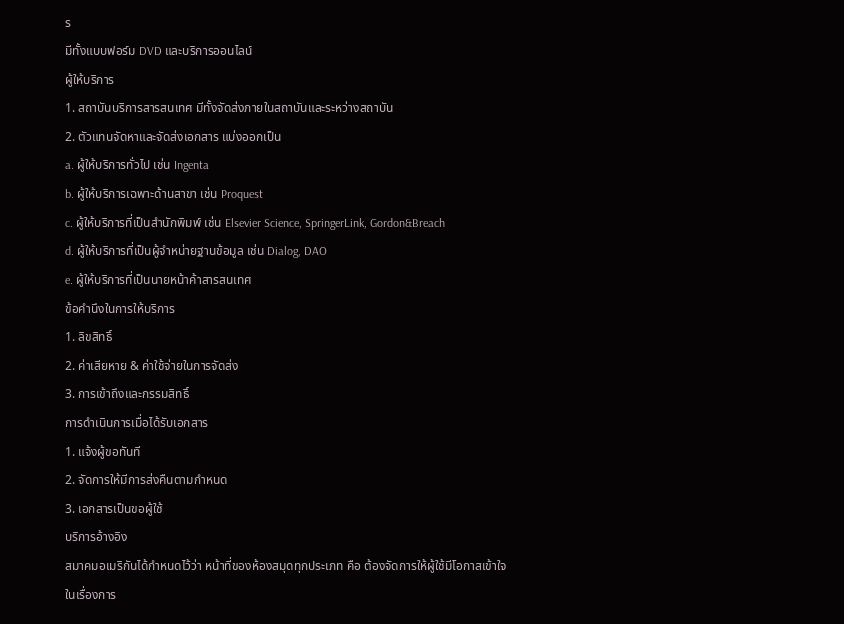ร
มีทั้งแบบฟอร์ม DVD และบริการออนไลน์
ผู้ให้บริการ
1. สถาบันบริการสารสนเทศ มีทั้งจัดส่งภายในสถาบันและระหว่างสถาบัน
2. ตัวแทนจัดหาและจัดส่งเอกสาร แบ่งออกเป็น
a. ผู้ให้บริการทั่วไป เช่น Ingenta
b. ผู้ให้บริการเฉพาะด้านสาขา เช่น Proquest
c. ผู้ให้บริการที่เป็นสำนักพิมพ์ เช่น Elsevier Science, SpringerLink, Gordon&Breach
d. ผู้ให้บริการที่เป็นผู้จำหน่ายฐานข้อมูล เช่น Dialog, DAO
e. ผู้ให้บริการที่เป็นนายหน้าค้าสารสนเทศ
ข้อคำนึงในการให้บริการ
1. ลิขสิทธิ์
2. ค่าเสียหาย & ค่าใช้จ่ายในการจัดส่ง
3. การเข้าถึงและกรรมสิทธิ์
การดำเนินการเมื่อได้รับเอกสาร
1. แจ้งผู้ขอทันที
2. จัดการให้มีการส่งคืนตามกำหนด
3. เอกสารเป็นขอผู้ใช้
บริการอ้างอิง
สมาคมอเมริกันได้กำหนดไว้ว่า หน้าที่ของห้องสมุดทุกประเภท คือ ต้องจัดการให้ผู้ใช้มีโอกาสเข้าใจในเรื่องการ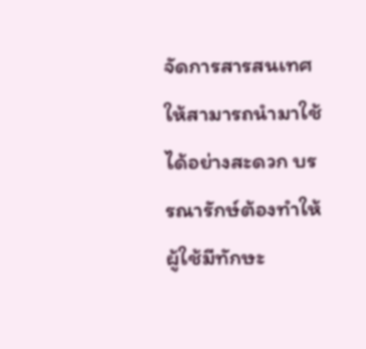จัดการสารสนเทศให้สามารถนำมาใช้ได้อย่างสะดวก บรรณารักษ์ต้องทำให้ผู้ใช้มีทักษะ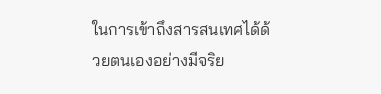ในการเข้าถึงสารสนเทศได้ด้วยตนเองอย่างมีจริย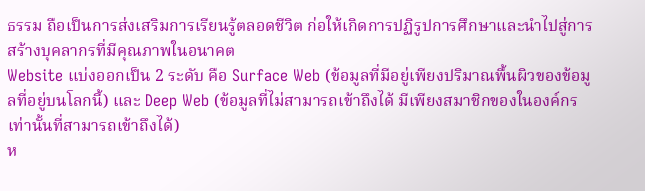ธรรม ถือเป็นการส่งเสริมการเรียนรู้ตลอดชีวิต ก่อให้เกิดการปฏิรูปการศึกษาและนำไปสู่การสร้างบุคลากรที่มีคุณภาพในอนาคต
Website แบ่งออกเป็น 2 ระดับ คือ Surface Web (ข้อมูลที่มีอยู่เพียงปริมาณพื้นผิวของข้อมูลที่อยู่บนโลกนี้) และ Deep Web (ข้อมูลที่ไม่สามารถเข้าถึงได้ มีเพียงสมาชิกของในองค์กรเท่านั้นที่สามารถเข้าถึงได้)
ห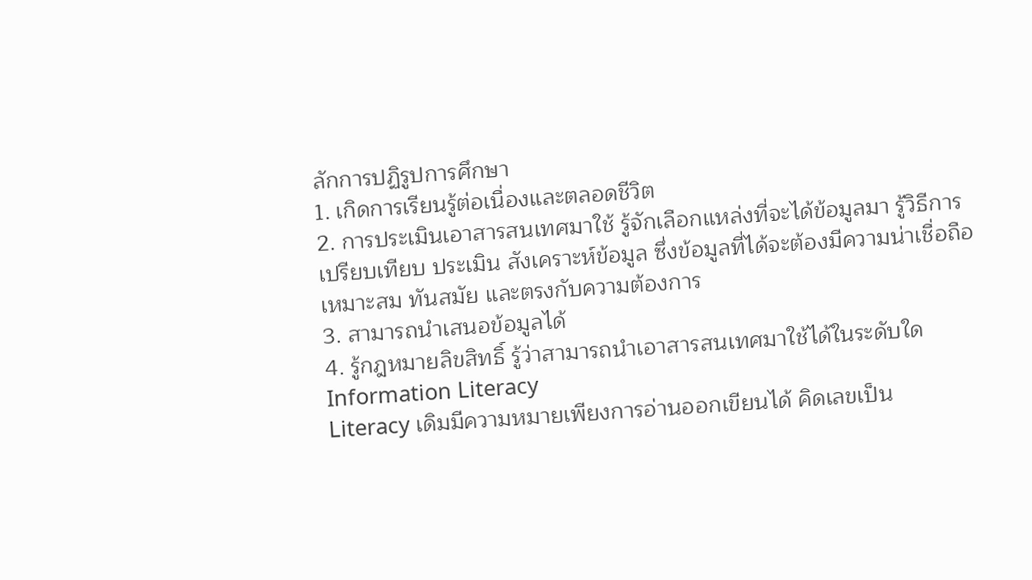ลักการปฏิรูปการศึกษา
1. เกิดการเรียนรู้ต่อเนื่องและตลอดชีวิต
2. การประเมินเอาสารสนเทศมาใช้ รู้จักเลือกแหล่งที่จะได้ข้อมูลมา รู้วิธีการเปรียบเทียบ ประเมิน สังเคราะห์ข้อมูล ซึ่งข้อมูลที่ได้จะต้องมีความน่าเชื่อถือ เหมาะสม ทันสมัย และตรงกับความต้องการ
3. สามารถนำเสนอข้อมูลได้
4. รู้กฎหมายลิขสิทธิ์ รู้ว่าสามารถนำเอาสารสนเทศมาใช้ได้ในระดับใด
Information Literacy
Literacy เดิมมีความหมายเพียงการอ่านออกเขียนได้ คิดเลขเป็น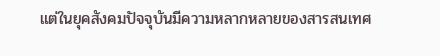แต่ในยุคสังคมปัจจุบันมีความหลากหลายของสารสนเทศ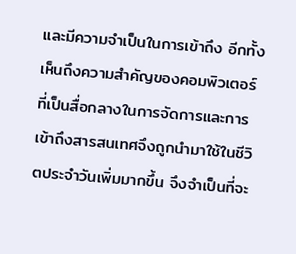และมีความจำเป็นในการเข้าถึง อีกทั้งเห็นถึงความสำคัญของคอมพิวเตอร์ที่เป็นสื่อกลางในการจัดการและการเข้าถึงสารสนเทศจึงถูกนำมาใช้ในชีวิตประจำวันเพิ่มมากขึ้น จึงจำเป็นที่จะ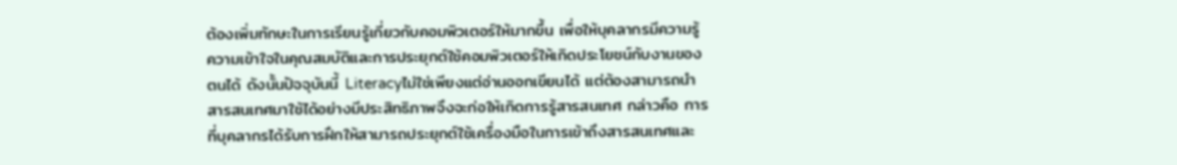ต้องเพิ่มทักษะในการเรียนรู้เกี่ยวกับคอมพิวเตอร์ให้มากขึ้น เพื่อให้บุคลากรมีความรู้ความเข้าใจในคุณสมบัติและการประยุกต์ใช้คอมพิวเตอร์ให้เกิดประโยชน์กับงานของตนได้ ดังนั้นปัจจุบันนี้ Literacyไม่ใช่เพียงแต่อ่านออกเขียนได้ แต่ต้องสามารถนำสารสนเทศมาใช้ได้อย่างมีประสิทธิภาพจึงจะก่อให้เกิดการรู้สารสนเทศ กล่าวคือ การที่บุคลากรได้รับการฝึกให้สามารถประยุกต์ใช้เครื่องมือในการเข้าถึงสารสนเทศและ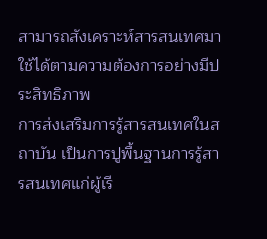สามารถสังเคราะห์สารสนเทศมาใช้ได้ตามความต้องการอย่างมีประสิทธิภาพ
การส่งเสริมการรู้สารสนเทศในสถาบัน เป็นการปูพื้นฐานการรู้สารสนเทศแก่ผู้เรี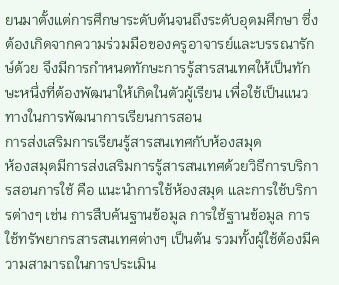ยนมาตั้งแต่การศึกษาระดับต้นจนถึงระดับอุดมศึกษา ซึ่งต้องเกิดจากความร่วมมือของครูอาจารย์และบรรณารักษ์ด้วย จึงมีการกำหนดทักษะการรู้สารสนเทศให้เป็นทักษะหนึ่งที่ต้องพัฒนาให้เกิดในตัวผู้เรียน เพื่อใช้เป็นแนวทางในการพัฒนาการเรียนการสอน
การส่งเสริมการเรียนรู้สารสนเทศกับห้องสมุด
ห้องสมุดมีการส่งเสริมการรู้สารสนเทศด้วยวิธีการบริการสอนการใช้ คือ แนะนำการใช้ห้องสมุด และการใช้บริการต่างๆ เช่น การสืบค้นฐานข้อมูล การใช้ฐานข้อมูล การใช้ทรัพยากรสารสนเทศต่างๆ เป็นต้น รวมทั้งผู้ใช้ต้องมีความสามารถในการประเมิน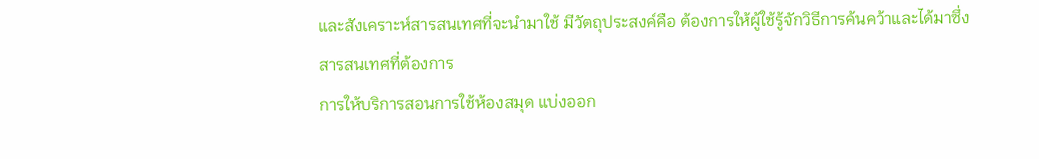และสังเคราะห์สารสนเทศที่จะนำมาใช้ มีวัตถุประสงค์คือ ต้องการให้ผู้ใช้รู้จักวิธีการค้นคว้าและได้มาซึ่งสารสนเทศที่ต้องการ
การให้บริการสอนการใช้ห้องสมุด แบ่งออก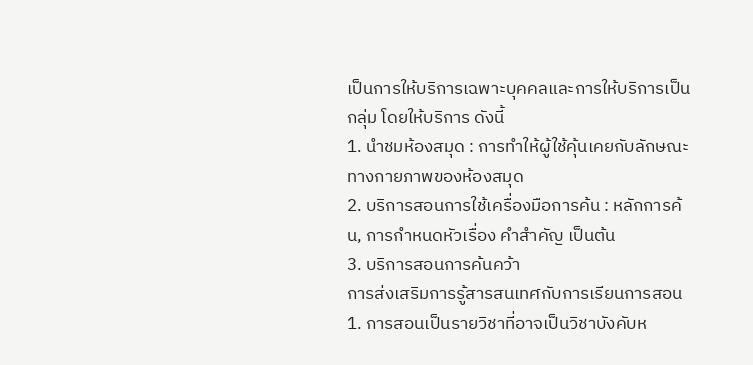เป็นการให้บริการเฉพาะบุคคลและการให้บริการเป็นกลุ่ม โดยให้บริการ ดังนี้
1. นำชมห้องสมุด : การทำให้ผู้ใช้คุ้นเคยกับลักษณะทางกายภาพของห้องสมุด
2. บริการสอนการใช้เครื่องมือการค้น : หลักการค้น, การกำหนดหัวเรื่อง คำสำคัญ เป็นต้น
3. บริการสอนการค้นคว้า
การส่งเสริมการรู้สารสนเทศกับการเรียนการสอน
1. การสอนเป็นรายวิชาที่อาจเป็นวิชาบังคับห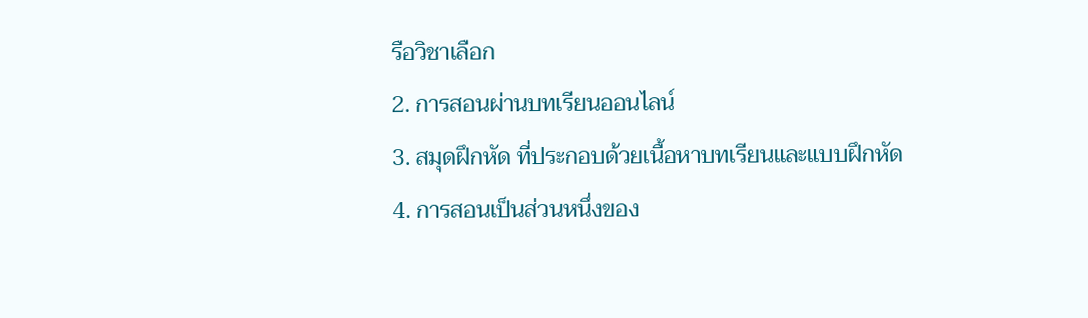รือวิชาเลือก
2. การสอนผ่านบทเรียนออนไลน์
3. สมุดฝึกหัด ที่ประกอบด้วยเนื้อหาบทเรียนและแบบฝึกหัด
4. การสอนเป็นส่วนหนึ่งของ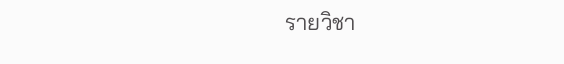รายวิชา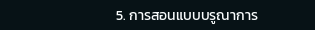5. การสอนแบบบรูณาการ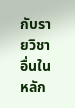กับรายวิชาอื่นในหลัก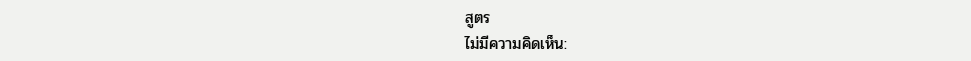สูตร
ไม่มีความคิดเห็น: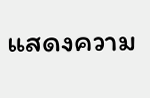แสดงความ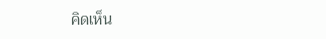คิดเห็น